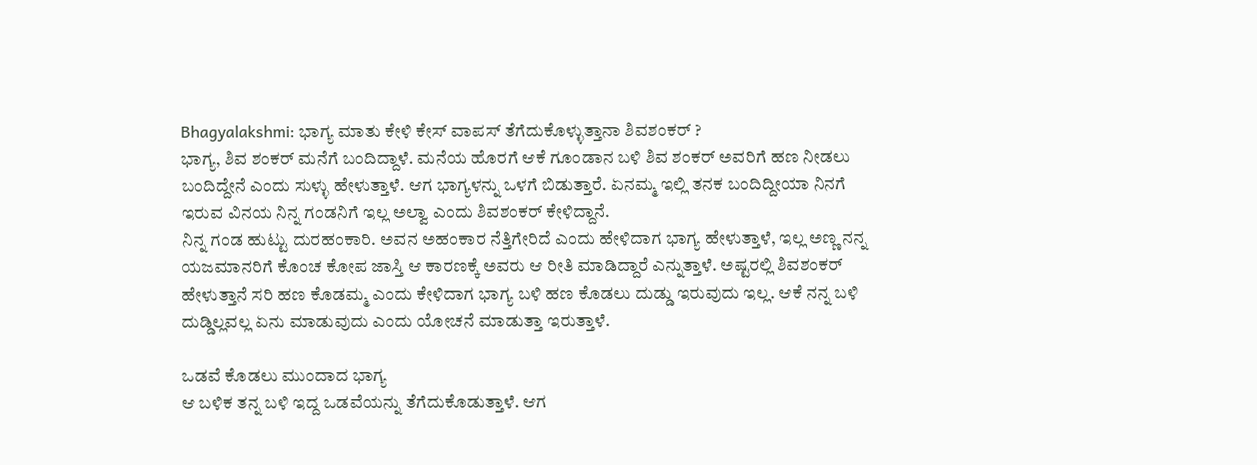Bhagyalakshmi: ಭಾಗ್ಯ ಮಾತು ಕೇಳಿ ಕೇಸ್ ವಾಪಸ್ ತೆಗೆದುಕೊಳ್ಳುತ್ತಾನಾ ಶಿವಶಂಕರ್ ?
ಭಾಗ್ಯ, ಶಿವ ಶಂಕರ್ ಮನೆಗೆ ಬಂದಿದ್ದಾಳೆ. ಮನೆಯ ಹೊರಗೆ ಆಕೆ ಗೂಂಡಾನ ಬಳಿ ಶಿವ ಶಂಕರ್ ಅವರಿಗೆ ಹಣ ನೀಡಲು ಬಂದಿದ್ದೇನೆ ಎಂದು ಸುಳ್ಳು ಹೇಳುತ್ತಾಳೆ. ಆಗ ಭಾಗ್ಯಳನ್ನು ಒಳಗೆ ಬಿಡುತ್ತಾರೆ. ಏನಮ್ಮ ಇಲ್ಲಿ ತನಕ ಬಂದಿದ್ದೀಯಾ ನಿನಗೆ ಇರುವ ವಿನಯ ನಿನ್ನ ಗಂಡನಿಗೆ ಇಲ್ಲ ಅಲ್ವಾ ಎಂದು ಶಿವಶಂಕರ್ ಕೇಳಿದ್ದಾನೆ.
ನಿನ್ನ ಗಂಡ ಹುಟ್ಟು ದುರಹಂಕಾರಿ. ಅವನ ಅಹಂಕಾರ ನೆತ್ತಿಗೇರಿದೆ ಎಂದು ಹೇಳಿದಾಗ ಭಾಗ್ಯ ಹೇಳುತ್ತಾಳೆ, ಇಲ್ಲ ಅಣ್ಣ ನನ್ನ ಯಜಮಾನರಿಗೆ ಕೊಂಚ ಕೋಪ ಜಾಸ್ತಿ ಆ ಕಾರಣಕ್ಕೆ ಅವರು ಆ ರೀತಿ ಮಾಡಿದ್ದಾರೆ ಎನ್ನುತ್ತಾಳೆ. ಅಷ್ಟರಲ್ಲಿ ಶಿವಶಂಕರ್ ಹೇಳುತ್ತಾನೆ ಸರಿ ಹಣ ಕೊಡಮ್ಮ ಎಂದು ಕೇಳಿದಾಗ ಭಾಗ್ಯ ಬಳಿ ಹಣ ಕೊಡಲು ದುಡ್ಡು ಇರುವುದು ಇಲ್ಲ. ಆಕೆ ನನ್ನ ಬಳಿ ದುಡ್ಡಿಲ್ಲವಲ್ಲ ಏನು ಮಾಡುವುದು ಎಂದು ಯೋಚನೆ ಮಾಡುತ್ತಾ ಇರುತ್ತಾಳೆ.

ಒಡವೆ ಕೊಡಲು ಮುಂದಾದ ಭಾಗ್ಯ
ಆ ಬಳಿಕ ತನ್ನ ಬಳಿ ಇದ್ದ ಒಡವೆಯನ್ನು ತೆಗೆದುಕೊಡುತ್ತಾಳೆ. ಆಗ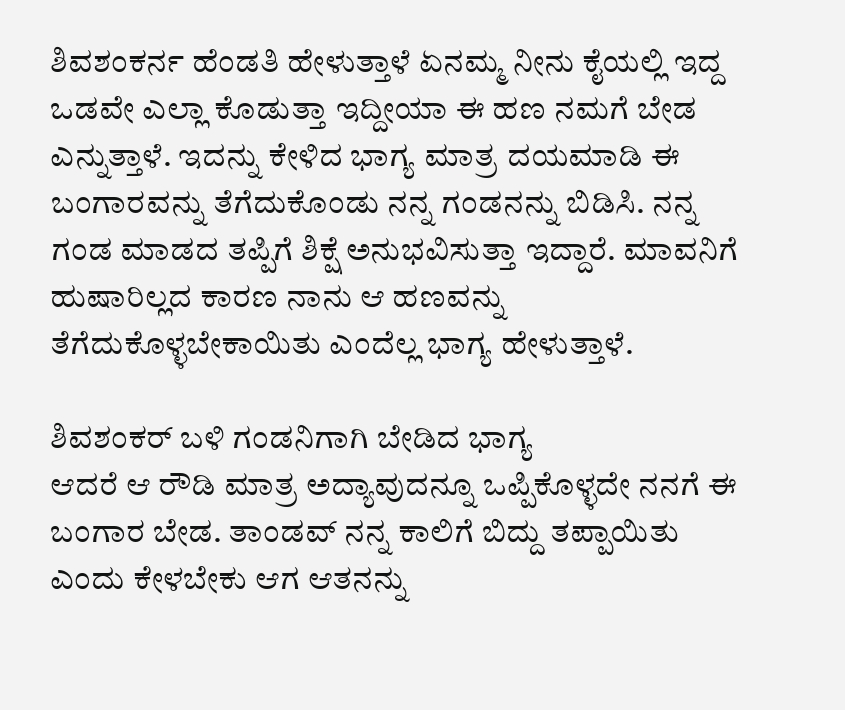ಶಿವಶಂಕರ್ನ ಹೆಂಡತಿ ಹೇಳುತ್ತಾಳೆ ಏನಮ್ಮ ನೀನು ಕೈಯಲ್ಲಿ ಇದ್ದ ಒಡವೇ ಎಲ್ಲಾ ಕೊಡುತ್ತಾ ಇದ್ದೀಯಾ ಈ ಹಣ ನಮಗೆ ಬೇಡ ಎನ್ನುತ್ತಾಳೆ. ಇದನ್ನು ಕೇಳಿದ ಭಾಗ್ಯ ಮಾತ್ರ ದಯಮಾಡಿ ಈ ಬಂಗಾರವನ್ನು ತೆಗೆದುಕೊಂಡು ನನ್ನ ಗಂಡನನ್ನು ಬಿಡಿಸಿ. ನನ್ನ ಗಂಡ ಮಾಡದ ತಪ್ಪಿಗೆ ಶಿಕ್ಷೆ ಅನುಭವಿಸುತ್ತಾ ಇದ್ದಾರೆ. ಮಾವನಿಗೆ ಹುಷಾರಿಲ್ಲದ ಕಾರಣ ನಾನು ಆ ಹಣವನ್ನು ತೆಗೆದುಕೊಳ್ಳಬೇಕಾಯಿತು ಎಂದೆಲ್ಲ ಭಾಗ್ಯ ಹೇಳುತ್ತಾಳೆ.

ಶಿವಶಂಕರ್ ಬಳಿ ಗಂಡನಿಗಾಗಿ ಬೇಡಿದ ಭಾಗ್ಯ
ಆದರೆ ಆ ರೌಡಿ ಮಾತ್ರ ಅದ್ಯಾವುದನ್ನೂ ಒಪ್ಪಿಕೊಳ್ಳದೇ ನನಗೆ ಈ ಬಂಗಾರ ಬೇಡ. ತಾಂಡವ್ ನನ್ನ ಕಾಲಿಗೆ ಬಿದ್ದು ತಪ್ಪಾಯಿತು ಎಂದು ಕೇಳಬೇಕು ಆಗ ಆತನನ್ನು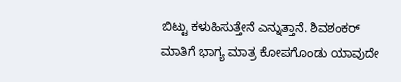ಬಿಟ್ಟು ಕಳುಹಿಸುತ್ತೇನೆ ಎನ್ನುತ್ತಾನೆ. ಶಿವಶಂಕರ್ ಮಾತಿಗೆ ಭಾಗ್ಯ ಮಾತ್ರ ಕೋಪಗೊಂಡು ಯಾವುದೇ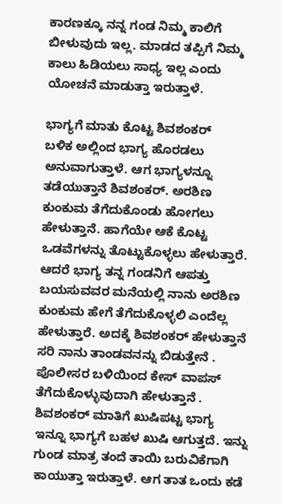ಕಾರಣಕ್ಕೂ ನನ್ನ ಗಂಡ ನಿಮ್ಮ ಕಾಲಿಗೆ ಬೀಳುವುದು ಇಲ್ಲ. ಮಾಡದ ತಪ್ಪಿಗೆ ನಿಮ್ಮ ಕಾಲು ಹಿಡಿಯಲು ಸಾಧ್ಯ ಇಲ್ಲ ಎಂದು ಯೋಚನೆ ಮಾಡುತ್ತಾ ಇರುತ್ತಾಳೆ.

ಭಾಗ್ಯಗೆ ಮಾತು ಕೊಟ್ಟ ಶಿವಶಂಕರ್
ಬಳಿಕ ಅಲ್ಲಿಂದ ಭಾಗ್ಯ ಹೊರಡಲು ಅನುವಾಗುತ್ತಾಳೆ. ಆಗ ಭಾಗ್ಯಳನ್ನೂ ತಡೆಯುತ್ತಾನೆ ಶಿವಶಂಕರ್. ಅರಶಿಣ ಕುಂಕುಮ ತೆಗೆದುಕೊಂಡು ಹೋಗಲು ಹೇಳುತ್ತಾನೆ. ಹಾಗೆಯೇ ಆಕೆ ಕೊಟ್ಟ ಒಡವೆಗಳನ್ನು ತೊಟ್ಟುಕೊಳ್ಳಲು ಹೇಳುತ್ತಾರೆ. ಆದರೆ ಭಾಗ್ಯ ತನ್ನ ಗಂಡನಿಗೆ ಆಪತ್ತು ಬಯಸುವವರ ಮನೆಯಲ್ಲಿ ನಾನು ಅರಶಿಣ ಕುಂಕುಮ ಹೇಗೆ ತೆಗೆದುಕೊಳ್ಳಲಿ ಎಂದೆಲ್ಲ ಹೇಳುತ್ತಾರೆ. ಅದಕ್ಕೆ ಶಿವಶಂಕರ್ ಹೇಳುತ್ತಾನೆ ಸರಿ ನಾನು ತಾಂಡವನನ್ನು ಬಿಡುತ್ತೇನೆ . ಪೊಲೀಸರ ಬಳಿಯಿಂದ ಕೇಸ್ ವಾಪಸ್ ತೆಗೆದುಕೊಳ್ಳುವುದಾಗಿ ಹೇಳುತ್ತಾನೆ .
ಶಿವಶಂಕರ್ ಮಾತಿಗೆ ಖುಷಿಪಟ್ಟ ಭಾಗ್ಯ
ಇನ್ನೂ ಭಾಗ್ಯಗೆ ಬಹಳ ಖುಷಿ ಆಗುತ್ತದೆ. ಇನ್ನು ಗುಂಡ ಮಾತ್ರ ತಂದೆ ತಾಯಿ ಬರುವಿಕೆಗಾಗಿ ಕಾಯುತ್ತಾ ಇರುತ್ತಾಳೆ. ಆಗ ತಾತ ಒಂದು ಕಡೆ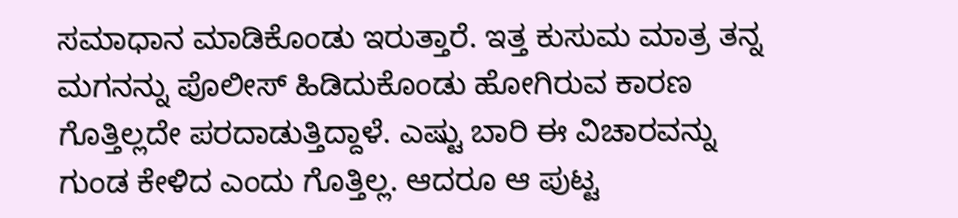ಸಮಾಧಾನ ಮಾಡಿಕೊಂಡು ಇರುತ್ತಾರೆ. ಇತ್ತ ಕುಸುಮ ಮಾತ್ರ ತನ್ನ ಮಗನನ್ನು ಪೊಲೀಸ್ ಹಿಡಿದುಕೊಂಡು ಹೋಗಿರುವ ಕಾರಣ ಗೊತ್ತಿಲ್ಲದೇ ಪರದಾಡುತ್ತಿದ್ದಾಳೆ. ಎಷ್ಟು ಬಾರಿ ಈ ವಿಚಾರವನ್ನು ಗುಂಡ ಕೇಳಿದ ಎಂದು ಗೊತ್ತಿಲ್ಲ. ಆದರೂ ಆ ಪುಟ್ಟ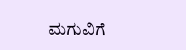ಮಗುವಿಗೆ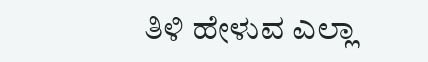ತಿಳಿ ಹೇಳುವ ಎಲ್ಲಾ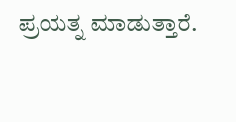ಪ್ರಯತ್ನ ಮಾಡುತ್ತಾರೆ.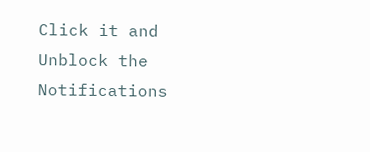Click it and Unblock the Notifications